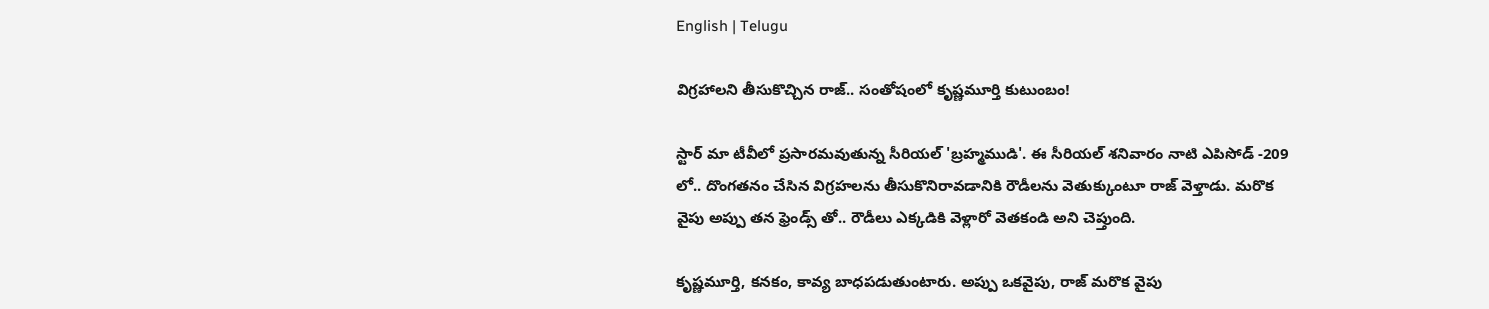English | Telugu

విగ్రహాలని తీసుకొచ్చిన రాజ్.. సంతోషంలో కృష్ణమూర్తి కుటుంబం!

స్టార్ మా టీవీలో ప్రసారమవుతున్న సీరియల్ 'బ్రహ్మముడి'. ఈ సీరియల్ శనివారం నాటి ఎపిసోడ్ -209 లో.. దొంగతనం చేసిన విగ్రహలను తీసుకొనిరావడానికి రౌడీలను వెతుక్కుంటూ రాజ్ వెళ్తాడు. మరొక వైపు అప్పు తన ఫ్రెండ్స్ తో.. రౌడీలు ఎక్కడికి వెళ్లారో వెతకండి అని చెప్తుంది.

కృష్ణమూర్తి, కనకం, కావ్య బాధపడుతుంటారు. అప్పు ఒకవైపు, రాజ్ మరొక వైపు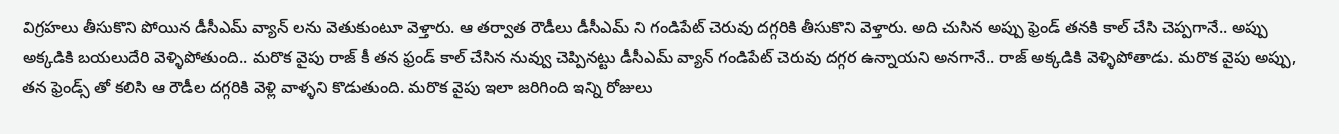విగ్రహలు తీసుకొని పోయిన డీసీఎమ్ వ్యాన్ లను వెతుకుంటూ వెళ్తారు. ఆ తర్వాత రౌడీలు డీసీఎమ్ ని గండిపేట్ చెరువు దగ్గరికి తీసుకొని వెళ్తారు. అది చుసిన అప్పు ఫ్రెండ్ తనకి కాల్ చేసి చెప్పగానే.. అప్పు అక్కడికి బయలుదేరి వెళ్ళిపోతుంది.. మరొక వైపు రాజ్ కీ తన ఫ్రండ్ కాల్ చేసిన నువ్వు చెప్పినట్టు డీసీఎమ్ వ్యాన్ గండిపేట్ చెరువు దగ్గర ఉన్నాయని అనగానే.. రాజ్ అక్కడికి వెళ్ళిపోతాడు. మరొక వైపు అప్పు, తన ఫ్రెండ్స్ తో కలిసి ఆ రౌడీల దగ్గరికి వెళ్లి వాళ్ళని కొడుతుంది. మరొక వైపు ఇలా జరిగింది ఇన్ని రోజులు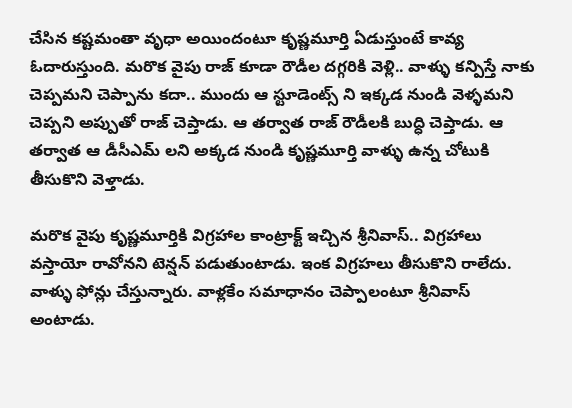చేసిన కష్టమంతా వృధా అయిందంటూ కృష్ణమూర్తి ఏడుస్తుంటే కావ్య ఓదారుస్తుంది. మరొక వైపు రాజ్ కూడా రౌడీల దగ్గరికి వెళ్లి.. వాళ్ళు కన్పిస్తే నాకు చెప్పమని చెప్పాను కదా.. ముందు ఆ స్టూడెంట్స్ ని ఇక్కడ నుండి వెళ్ళమని చెప్పని అప్పుతో రాజ్ చెప్తాడు. ఆ తర్వాత రాజ్ రౌడీలకి బుద్ధి చెప్తాడు. ఆ తర్వాత ఆ డీసీఎమ్ లని అక్కడ నుండి కృష్ణమూర్తి వాళ్ళు ఉన్న చోటుకి తీసుకొని వెళ్తాడు.

మరొక వైపు కృష్ణమూర్తికి విగ్రహాల కాంట్రాక్ట్ ఇచ్చిన శ్రీనివాస్.. విగ్రహాలు వస్తాయో రావోనని టెన్షన్ పడుతుంటాడు. ఇంక విగ్రహలు తీసుకొని రాలేదు. వాళ్ళు ఫోన్లు చేస్తున్నారు. వాళ్లకేం సమాధానం చెప్పాలంటూ శ్రీనివాస్ అంటాడు.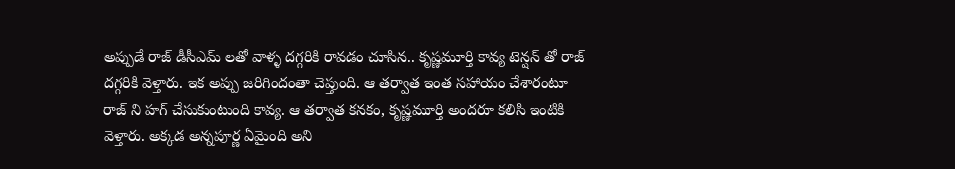అప్పుడే రాజ్ డీసీఎమ్ లతో వాళ్ళ దగ్గరికి రావడం చూసిన.. కృష్ణమూర్తి కావ్య టెన్షన్ తో రాజ్ దగ్గరికి వెళ్తారు. ఇక అప్పు జరిగిందంతా చెప్తుంది. ఆ తర్వాత ఇంత సహాయం చేశారంటూ రాజ్ ని హగ్ చేసుకుంటుంది కావ్య. ఆ తర్వాత కనకం, కృష్ణమూర్తి అందరూ కలిసి ఇంటికి వెళ్తారు. అక్కడ అన్నపూర్ణ ఏమైంది అని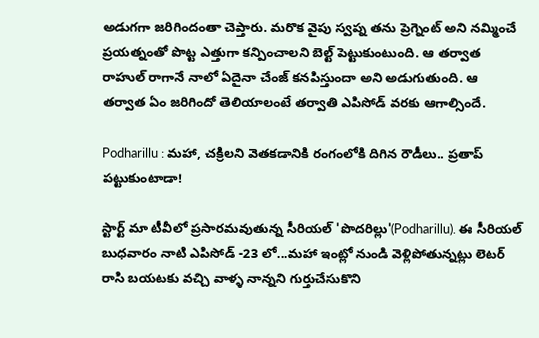అడుగగా జరిగిందంతా చెప్తారు. మరొక వైపు స్వప్న తను ప్రెగ్నెంట్ అని నమ్మించే ప్రయత్నంతో పొట్ట ఎత్తుగా కన్పించాలని బెల్ట్ పెట్టుకుంటుంది. ఆ తర్వాత రాహుల్ రాగానే నాలో ఏదైనా చేంజ్ కనపిస్తుందా అని అడుగుతుంది. ఆ తర్వాత ఏం జరిగిందో తెలియాలంటే తర్వాతి ఎపిసోడ్ వరకు ఆగాల్సిందే.

Podharillu : మహా, చక్రిలని వెతకడానికి రంగంలోకి దిగిన రౌడీలు.. ప్రతాప్ పట్టుకుంటాడా!

స్టార్ట్ మా టీవీలో ప్రసారమవుతున్న సీరియల్ 'పొదరిల్లు'(Podharillu). ఈ సీరియల్ బుధవారం నాటి ఎపిసోడ్ -23 లో...మహా ఇంట్లో నుండి వెళ్లిపోతున్నట్లు లెటర్ రాసి బయటకు వచ్చి వాళ్ళ నాన్నని గుర్తుచేసుకొని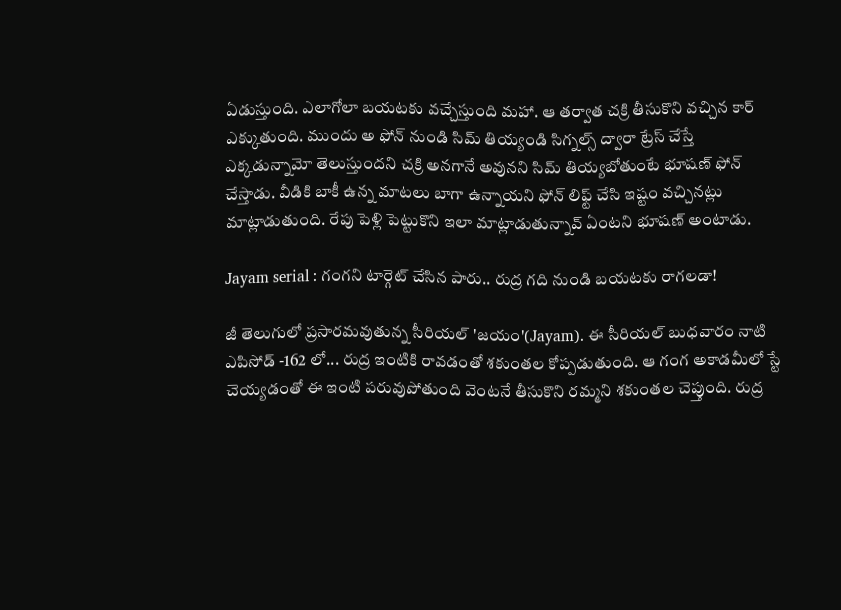ఏడుస్తుంది. ఎలాగోలా బయటకు వచ్చేస్తుంది మహా. ఆ తర్వాత చక్రి తీసుకొని వచ్చిన కార్ ఎక్కుతుంది. ముందు అ ఫోన్ నుండి సిమ్ తియ్యండి సిగ్నల్స్ ద్వారా ట్రేస్ చేస్తే ఎక్కడున్నామో తెలుస్తుందని చక్రి అనగానే అవునని సిమ్ తియ్యబోతుంటే భూషణ్ ఫోన్ చేస్తాడు. వీడికి బాకీ ఉన్న మాటలు బాగా ఉన్నాయని ఫోన్ లిఫ్ట్ చేసి ఇష్టం వచ్చినట్లు మాట్లాడుతుంది. రేపు పెళ్లి పెట్టుకొని ఇలా మాట్లాడుతున్నావ్ ఏంటని భూషణ్ అంటాడు.

Jayam serial : గంగని టార్గెట్ చేసిన పారు.. రుద్ర గది నుండి బయటకు రాగలడా!

జీ తెలుగులో ప్రసారమవుతున్న సీరియల్ 'జయం'(Jayam). ఈ సీరియల్ బుధవారం నాటి ఎపిసోడ్ -162 లో... రుద్ర ఇంటికి రావడంతో శకుంతల కోప్పడుతుంది. ఆ గంగ అకాడమీలో స్టే చెయ్యడంతో ఈ ఇంటి పరువుపోతుంది వెంటనే తీసుకొని రమ్మని శకుంతల చెప్తుంది. రుద్ర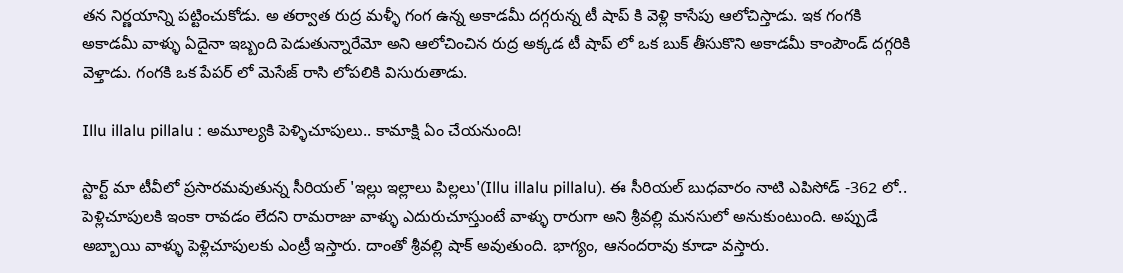తన నిర్ణయాన్ని పట్టించుకోడు. అ తర్వాత రుద్ర మళ్ళీ గంగ ఉన్న అకాడమీ దగ్గరున్న టీ షాప్ కి వెళ్లి కాసేపు ఆలోచిస్తాడు. ఇక గంగకి అకాడమీ వాళ్ళు ఏదైనా ఇబ్బంది పెడుతున్నారేమో అని ఆలోచించిన రుద్ర అక్కడ టీ షాప్ లో ఒక బుక్ తీసుకొని అకాడమీ కాంపౌండ్ దగ్గరికి వెళ్తాడు. గంగకి ఒక పేపర్ లో మెసేజ్ రాసి లోపలికి విసురుతాడు.

Illu illalu pillalu : అమూల్యకి పెళ్ళిచూపులు.. కామాక్షి ఏం చేయనుంది!

స్టార్ట్ మా టీవీలో ప్రసారమవుతున్న సీరియల్ 'ఇల్లు ఇల్లాలు పిల్లలు'(Illu illalu pillalu). ఈ సీరియల్ బుధవారం నాటి ఎపిసోడ్ -362 లో.. పెళ్లిచూపులకి ఇంకా రావడం లేదని రామరాజు వాళ్ళు ఎదురుచూస్తుంటే వాళ్ళు రారుగా అని శ్రీవల్లి మనసులో అనుకుంటుంది. అప్పుడే అబ్బాయి వాళ్ళు పెళ్లిచూపులకు ఎంట్రీ ఇస్తారు‌. దాంతో శ్రీవల్లి షాక్ అవుతుంది. భాగ్యం, ఆనందరావు కూడా వస్తారు.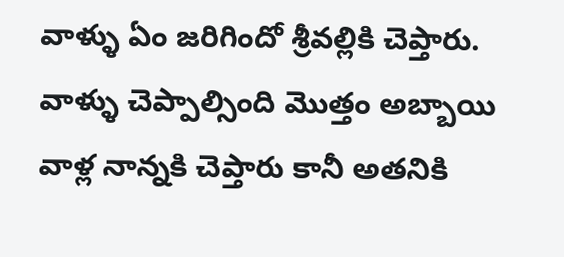వాళ్ళు ఏం జరిగిందో శ్రీవల్లికి చెప్తారు. వాళ్ళు చెప్పాల్సింది మొత్తం అబ్బాయి వాళ్ల నాన్నకి చెప్తారు కానీ అతనికి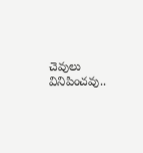చెవులు వినిపించవు..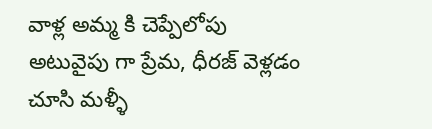వాళ్ల అమ్మ కి చెప్పేలోపు అటువైపు గా ప్రేమ, ధీరజ్ వెళ్లడం చూసి మళ్ళీ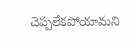చెప్పలేకపోయామని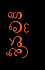శ్రీవల్లికి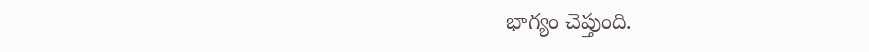భాగ్యం చెప్తుంది.